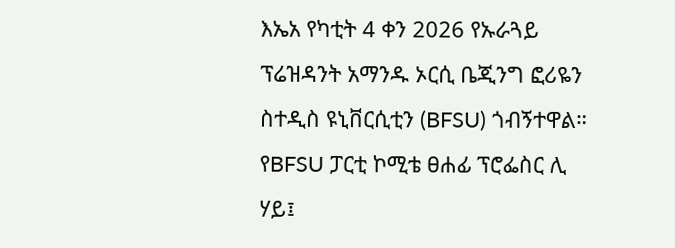እኤአ የካቲት 4 ቀን 2026 የኡራጓይ ፕሬዝዳንት አማንዱ ኦርሲ ቤጂንግ ፎሪዬን ስተዲስ ዩኒቨርሲቲን (BFSU) ጎብኝተዋል። የBFSU ፓርቲ ኮሚቴ ፀሐፊ ፕሮፌስር ሊ ሃይ፤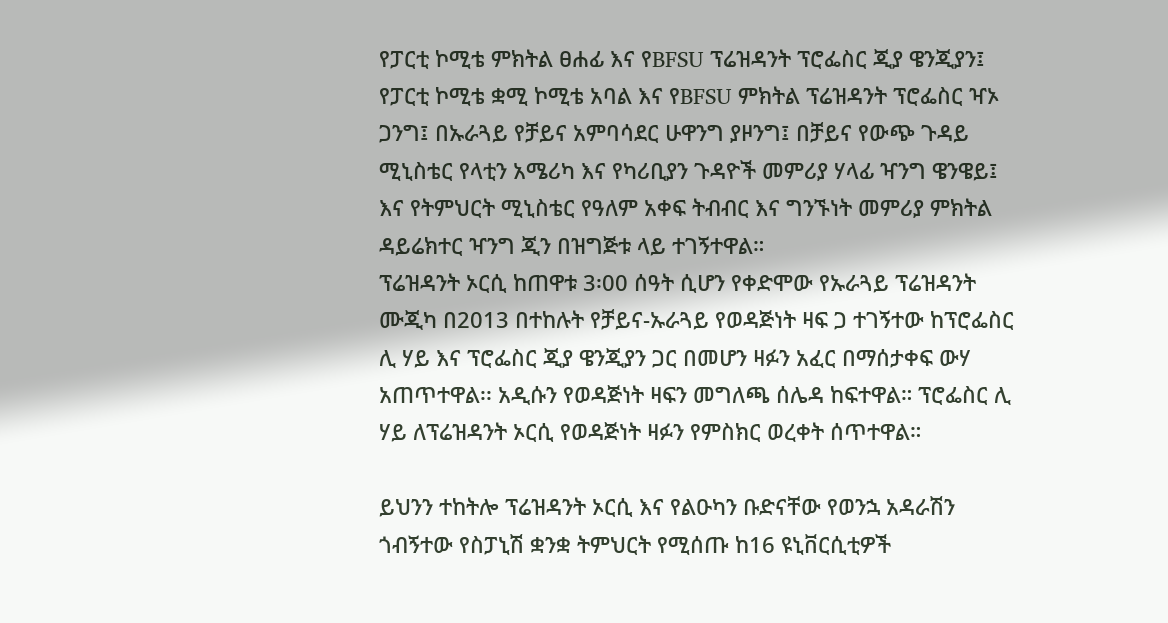የፓርቲ ኮሚቴ ምክትል ፀሐፊ እና የBFSU ፕሬዝዳንት ፕሮፌስር ጂያ ዌንጂያን፤ የፓርቲ ኮሚቴ ቋሚ ኮሚቴ አባል እና የBFSU ምክትል ፕሬዝዳንት ፕሮፌስር ዣኦ ጋንግ፤ በኡራጓይ የቻይና አምባሳደር ሁዋንግ ያዞንግ፤ በቻይና የውጭ ጉዳይ ሚኒስቴር የላቲን አሜሪካ እና የካሪቢያን ጉዳዮች መምሪያ ሃላፊ ዣንግ ዌንዌይ፤ እና የትምህርት ሚኒስቴር የዓለም አቀፍ ትብብር እና ግንኙነት መምሪያ ምክትል ዳይሬክተር ዣንግ ጂን በዝግጅቱ ላይ ተገኝተዋል።
ፕሬዝዳንት ኦርሲ ከጠዋቱ 3፡00 ሰዓት ሲሆን የቀድሞው የኡራጓይ ፕሬዝዳንት ሙጂካ በ2013 በተከሉት የቻይና-ኡራጓይ የወዳጅነት ዛፍ ጋ ተገኝተው ከፕሮፌስር ሊ ሃይ እና ፕሮፌስር ጂያ ዌንጂያን ጋር በመሆን ዛፉን አፈር በማሰታቀፍ ውሃ አጠጥተዋል፡፡ አዲሱን የወዳጅነት ዛፍን መግለጫ ሰሌዳ ከፍተዋል። ፕሮፌስር ሊ ሃይ ለፕሬዝዳንት ኦርሲ የወዳጅነት ዛፉን የምስክር ወረቀት ሰጥተዋል።

ይህንን ተከትሎ ፕሬዝዳንት ኦርሲ እና የልዑካን ቡድናቸው የወንኋ አዳራሽን ጎብኝተው የስፓኒሽ ቋንቋ ትምህርት የሚሰጡ ከ16 ዩኒቨርሲቲዎች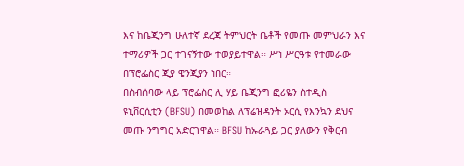እና ከቤጂንግ ሁለተኛ ደረጃ ትምህርት ቤቶች የመጡ መምህራን እና ተማሪዎች ጋር ተገናኝተው ተወያይተዋል። ሥነ ሥርዓቱ የተመራው በፕሮፌስር ጂያ ዌንጂያን ነበር።
በስብሰባው ላይ ፕሮፌስር ሊ ሃይ ቤጂንግ ፎሪዬን ስተዲስ ዩኒቨርሲቲን (BFSU) በመወከል ለፕሬዝዳንት ኦርሲ የእንኳን ደህና መጡ ንግግር አድርገዋል። BFSU ከኡራጓይ ጋር ያለውን የቅርብ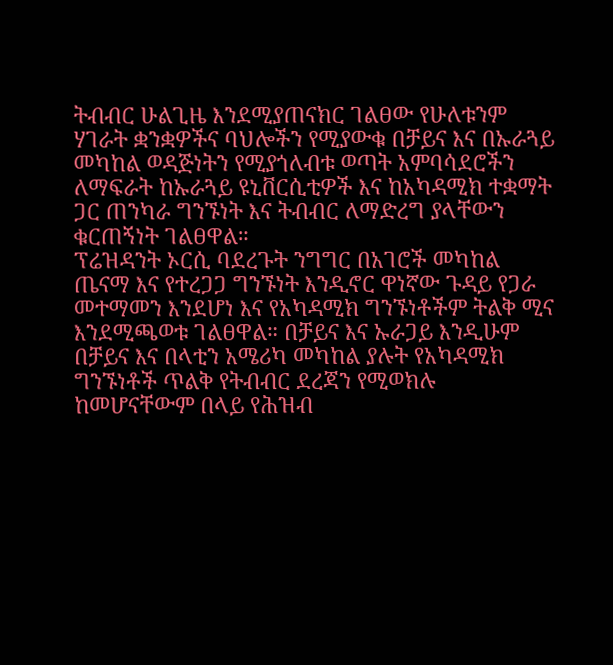ትብብር ሁልጊዜ እንደሚያጠናክር ገልፀው የሁለቱንም ሃገራት ቋንቋዎችና ባህሎችን የሚያውቁ በቻይና እና በኡራጓይ መካከል ወዳጅነትን የሚያጎለብቱ ወጣት አምባሳደሮችን ለማፍራት ከኡራጓይ ዩኒቨርሲቲዎች እና ከአካዳሚክ ተቋማት ጋር ጠንካራ ግንኙነት እና ትብብር ለማድረግ ያላቸውን ቁርጠኝነት ገልፀዋል።
ፕሬዝዳንት ኦርሲ ባደረጉት ንግግር በአገሮች መካከል ጤናማ እና የተረጋጋ ግንኙነት እንዲኖር ዋነኛው ጉዳይ የጋራ መተማመን እንደሆነ እና የአካዳሚክ ግንኙነቶችም ትልቅ ሚና እንደሚጫወቱ ገልፀዋል። በቻይና እና ኡራጋይ እንዲሁም በቻይና እና በላቲን አሜሪካ መካከል ያሉት የአካዳሚክ ግንኙነቶች ጥልቅ የትብብር ደረጃን የሚወክሉ ከመሆናቸውም በላይ የሕዝብ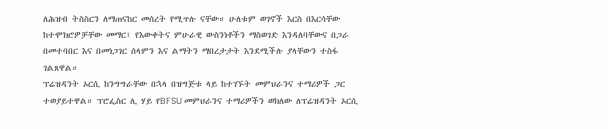ለሕዝብ ትስስርን ለማጠናከር መሰረት የሚጥሉ ናቸው። ሁለቱም ወገኖች እርስ በእርሳቸው ከተሞክሮዎቻቸው መማር፣ የእውቀትና ምሁራዊ ውስንነቶችን ማስወገድ እንዳለባቸውና በጋራ በመተባበር እና በመነጋገር ሰላምን እና ልማትን ማበረታታት እንደሚችሉ ያላቸውን ተስፋ ገልጸዋል።
ፕሬዝዳንት ኦርሲ ከንግግራቸው በኋላ በዝግጅቱ ላይ ከተገኙት መምህራንና ተማሪዎች ጋር ተወያይተዋል። ፕሮፌስር ሊ ሃይ የBFSU መምህራንና ተማሪዎችን ወክለው ለፕሬዝዳንት ኦርሲ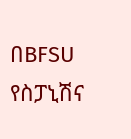በBFSU የስፓኒሽና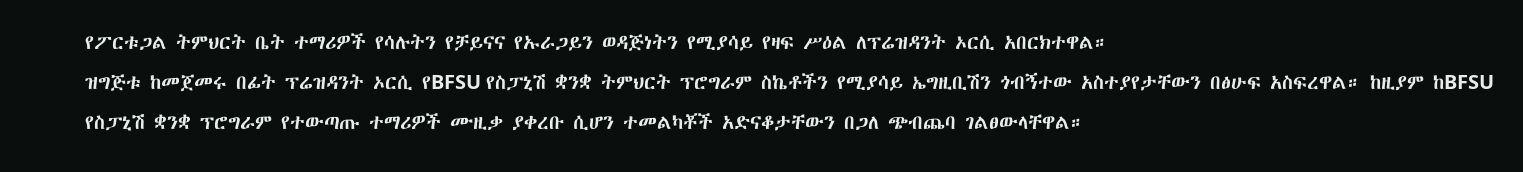የፖርቱጋል ትምህርት ቤት ተማሪዎች የሳሉትን የቻይናና የኡራጋይን ወዳጅነትን የሚያሳይ የዛፍ ሥዕል ለፕሬዝዳንት ኦርሲ አበርክተዋል።
ዝግጅቱ ከመጀመሩ በፊት ፕሬዝዳንት ኦርሲ የBFSU የስፓኒሽ ቋንቋ ትምህርት ፕሮግራም ስኬቶችን የሚያሳይ ኤግዚቢሽን ጎብኝተው አስተያየታቸውን በፅሁፍ አስፍረዋል። ከዚያም ከBFSU የስፓኒሽ ቋንቋ ፕሮግራም የተውጣጡ ተማሪዎች ሙዚቃ ያቀረቡ ሲሆን ተመልካቾች አድናቆታቸውን በጋለ ጭብጨባ ገልፀውላቸዋል።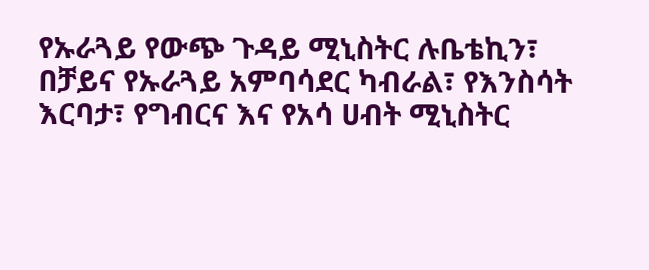የኡራጓይ የውጭ ጉዳይ ሚኒስትር ሉቤቴኪን፣ በቻይና የኡራጓይ አምባሳደር ካብራል፣ የእንስሳት እርባታ፣ የግብርና እና የአሳ ሀብት ሚኒስትር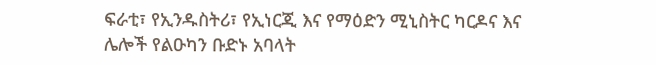ፍራቲ፣ የኢንዱስትሪ፣ የኢነርጂ እና የማዕድን ሚኒስትር ካርዶና እና ሌሎች የልዑካን ቡድኑ አባላት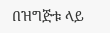በዝግጅቱ ላይ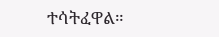ተሳትፈዋል።